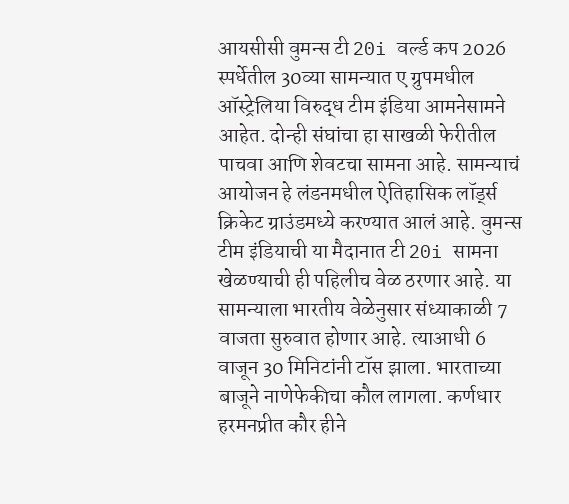आयसीसी वुमन्स टी 20i वर्ल्ड कप 2026 स्पर्धेतील 30व्या सामन्यात ए ग्रुपमधील ऑस्ट्रेलिया विरुद्ध टीम इंडिया आमनेसामने आहेत. दोन्ही संघांचा हा साखळी फेरीतील पाचवा आणि शेवटचा सामना आहे. सामन्याचं आयोजन हे लंडनमधील ऐतिहासिक लॉर्ड्स क्रिकेट ग्राउंडमध्ये करण्यात आलं आहे. वुमन्स टीम इंडियाची या मैदानात टी 20i सामना खेळण्याची ही पहिलीच वेळ ठरणार आहे. या सामन्याला भारतीय वेळेनुसार संध्याकाळी 7 वाजता सुरुवात होणार आहे. त्याआधी 6 वाजून 30 मिनिटांनी टॉस झाला. भारताच्या बाजूने नाणेफेकीचा कौल लागला. कर्णधार हरमनप्रीत कौर हीने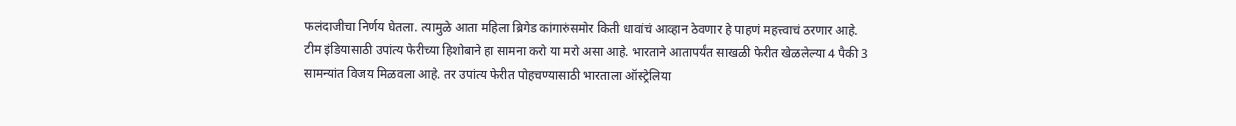फलंदाजीचा निर्णय घेतला. त्यामुळे आता महिला ब्रिगेड कांगारुंसमोर किती धावांचं आव्हान ठेवणार हे पाहणं महत्त्वाचं ठरणार आहे.
टीम इंडियासाठी उपांत्य फेरीच्या हिशोबाने हा सामना करो या मरो असा आहे. भारताने आतापर्यंत साखळी फेरीत खेळलेल्या 4 पैकी 3 सामन्यांत विजय मिळवला आहे. तर उपांत्य फेरीत पोहचण्यासाठी भारताला ऑस्ट्रेलिया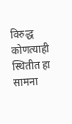विरुद्ध कोणत्याही स्थितीत हा सामना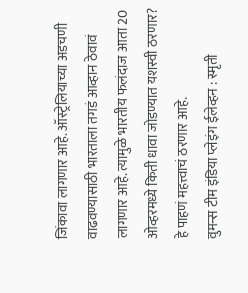जिंकावा लागणार आहे. ऑस्ट्रेलियाच्या अडचणी वाढवण्यासाठी भारताला तगडं आव्हान ठेवावं लागणार आहे. त्यामुळे भारतीय फलंदाज आता 20 ओव्हरमध्ये किती धावा जोडण्यात यशस्वी ठरणार? हे पाहणं महत्त्वाचं ठरणार आहे.
वुमन्स टीम इंडिया प्लेइंग ईलेव्हन : स्मृती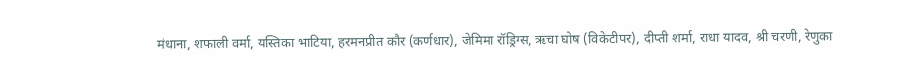मंधाना, शफाली वर्मा, यस्तिका भाटिया, हरमनप्रीत कौर (कर्णधार), जेमिमा रॉड्रिग्स, ऋचा घोष (विकेटीपर), दीप्ती शर्मा, राधा यादव, श्री चरणी, रेणुका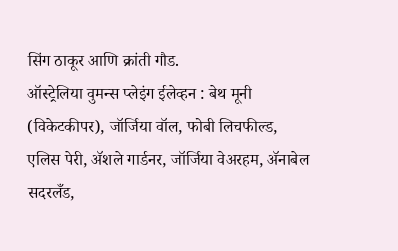सिंग ठाकूर आणि क्रांती गौड.
ऑस्ट्रेलिया वुमन्स प्लेइंग ईलेव्हन : बेथ मूनी (विकेटकीपर), जॉर्जिया वॉल, फोबी लिचफील्ड, एलिस पेरी, ॲशले गार्डनर, जॉर्जिया वेअरहम, ॲनाबेल सदरलँड,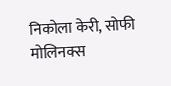निकोला केरी, सोफी मोलिनक्स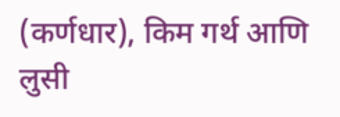(कर्णधार), किम गर्थ आणि लुसी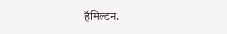हॅमिल्टन.